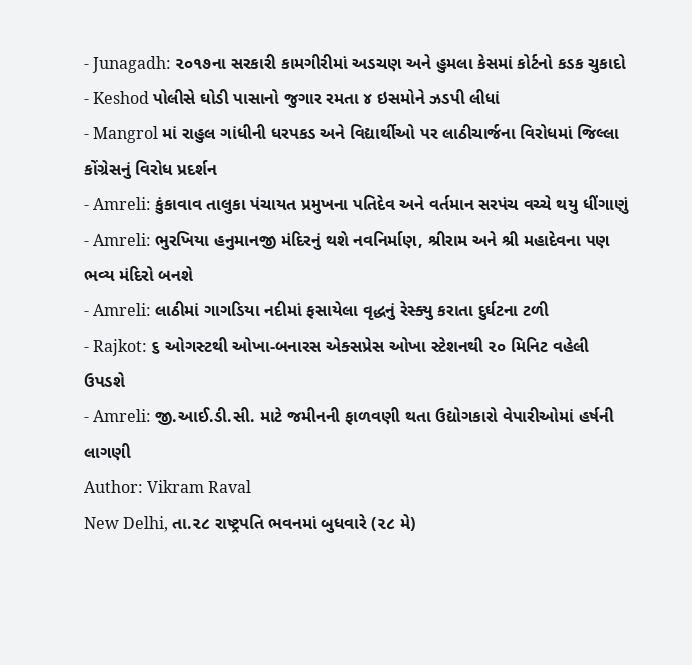- Junagadh: ૨૦૧૭ના સરકારી કામગીરીમાં અડચણ અને હુમલા કેસમાં કોર્ટનો કડક ચુકાદો
- Keshod પોલીસે ઘોડી પાસાનો જુગાર રમતા ૪ ઇસમોને ઝડપી લીધાં
- Mangrol માં રાહુલ ગાંધીની ધરપકડ અને વિદ્યાર્થીઓ પર લાઠીચાર્જના વિરોધમાં જિલ્લા કોંગ્રેસનું વિરોધ પ્રદર્શન
- Amreli: કુંકાવાવ તાલુકા પંચાયત પ્રમુખના પતિદેવ અને વર્તમાન સરપંચ વચ્ચે થયુ ધીંગાણું
- Amreli: ભુરખિયા હનુમાનજી મંદિરનું થશે નવનિર્માણ, શ્રીરામ અને શ્રી મહાદેવના પણ ભવ્ય મંદિરો બનશે
- Amreli: લાઠીમાં ગાગડિયા નદીમાં ફસાયેલા વૃદ્ધનું રેસ્ક્યુ કરાતા દુર્ઘટના ટળી
- Rajkot: ૬ ઓગસ્ટથી ઓખા-બનારસ એક્સપ્રેસ ઓખા સ્ટેશનથી ૨૦ મિનિટ વહેલી ઉપડશે
- Amreli: જી.આઈ.ડી.સી. માટે જમીનની ફાળવણી થતા ઉદ્યોગકારો વેપારીઓમાં હર્ષની લાગણી
Author: Vikram Raval
New Delhi, તા.૨૮ રાષ્ટ્રપતિ ભવનમાં બુધવારે (૨૮ મે)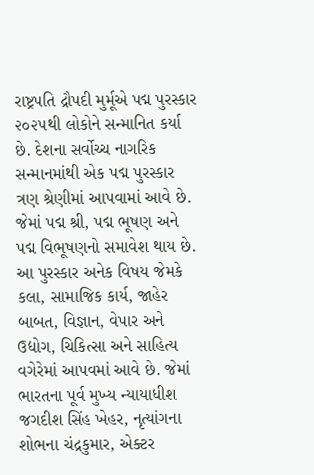રાષ્ટ્રપતિ દ્રૌપદી મુર્મૂએ પદ્મ પુરસ્કાર ૨૦૨૫થી લોકોને સન્માનિત કર્યા છે. દેશના સર્વોચ્ચ નાગરિક સન્માનમાંથી એક પદ્મ પુરસ્કાર ત્રણ શ્રેણીમાં આપવામાં આવે છે. જેમાં પદ્મ શ્રી, પદ્મ ભૂષણ અને પદ્મ વિભૂષણનો સમાવેશ થાય છે. આ પુરસ્કાર અનેક વિષય જેમકે કલા, સામાજિક કાર્ય, જાહેર બાબત, વિજ્ઞાન, વેપાર અને ઉદ્યોગ, ચિકિત્સા અને સાહિત્ય વગેરેમાં આપવમાં આવે છે. જેમાં ભારતના પૂર્વ મુખ્ય ન્યાયાધીશ જગદીશ સિંહ ખેહર, નૃત્યાંગના શોભના ચંદ્રકુમાર, એક્ટર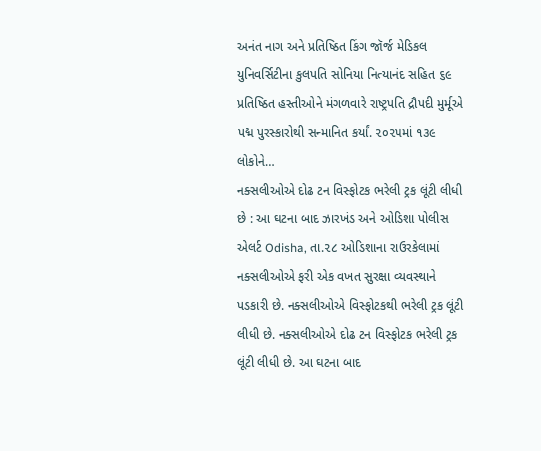અનંત નાગ અને પ્રતિષ્ઠિત કિંગ જૉર્જ મેડિકલ યુનિવર્સિટીના કુલપતિ સોનિયા નિત્યાનંદ સહિત ૬૯ પ્રતિષ્ઠિત હસ્તીઓને મંગળવારે રાષ્ટ્રપતિ દ્રૌપદી મુર્મૂએ પદ્મ પુરસ્કારોથી સન્માનિત કર્યાં. ૨૦૨૫માં ૧૩૯ લોકોને…
નક્સલીઓએ દોઢ ટન વિસ્ફોટક ભરેલી ટ્રક લૂંટી લીધી છે : આ ઘટના બાદ ઝારખંડ અને ઓડિશા પોલીસ એલર્ટ Odisha, તા.૨૮ ઓડિશાના રાઉરકેલામાં નક્સલીઓએ ફરી એક વખત સુરક્ષા વ્યવસ્થાને પડકારી છે. નક્સલીઓએ વિસ્ફોટકથી ભરેલી ટ્રક લૂંટી લીધી છે. નક્સલીઓએ દોઢ ટન વિસ્ફોટક ભરેલી ટ્રક લૂંટી લીધી છે. આ ઘટના બાદ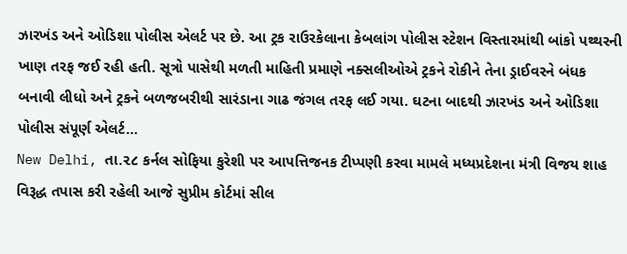ઝારખંડ અને ઓડિશા પોલીસ એલર્ટ પર છે. આ ટ્રક રાઉરકેલાના કેબલાંગ પોલીસ સ્ટેશન વિસ્તારમાંથી બાંકો પથ્થરની ખાણ તરફ જઈ રહી હતી. સૂત્રો પાસેથી મળતી માહિતી પ્રમાણે નક્સલીઓએ ટ્રકને રોકીને તેના ડ્રાઈવરને બંધક બનાવી લીધો અને ટ્રકને બળજબરીથી સારંડાના ગાઢ જંગલ તરફ લઈ ગયા. ઘટના બાદથી ઝારખંડ અને ઓડિશા પોલીસ સંપૂર્ણ એલર્ટ…
New Delhi, તા.૨૮ કર્નલ સોફિયા કુરેશી પર આપત્તિજનક ટીપ્પણી કરવા મામલે મધ્યપ્રદેશના મંત્રી વિજય શાહ વિરૂદ્ધ તપાસ કરી રહેલી આજે સુપ્રીમ કોર્ટમાં સીલ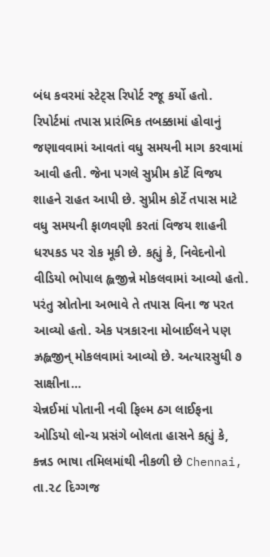બંધ કવરમાં સ્ટેટ્સ રિપોર્ટ રજૂ કર્યો હતો. રિપોર્ટમાં તપાસ પ્રારંભિક તબક્કામાં હોવાનું જણાવવામાં આવતાં વધુ સમયની માગ કરવામાં આવી હતી. જેના પગલે સુપ્રીમ કોર્ટે વિજય શાહને રાહત આપી છે. સુપ્રીમ કોર્ટે તપાસ માટે વધુ સમયની ફાળવણી કરતાં વિજય શાહની ધરપકડ પર રોક મૂકી છે. કહ્યું કે, નિવેદનોનો વીડિયો ભોપાલ હ્લજીન્ને મોકલવામાં આવ્યો હતો. પરંતુ સ્રોતોના અભાવે તે તપાસ વિના જ પરત આવ્યો હતો. એક પત્રકારના મોબાઈલને પણ ઝ્રહ્લજીન્ મોકલવામાં આવ્યો છે. અત્યારસુધી ૭ સાક્ષીના…
ચેન્નઈમાં પોતાની નવી ફિલ્મ ઠગ લાઈફના ઓડિયો લોન્ચ પ્રસંગે બોલતા હાસને કહ્યું કે, કન્નડ ભાષા તમિલમાંથી નીકળી છે Chennai, તા.૨૮ દિગ્ગજ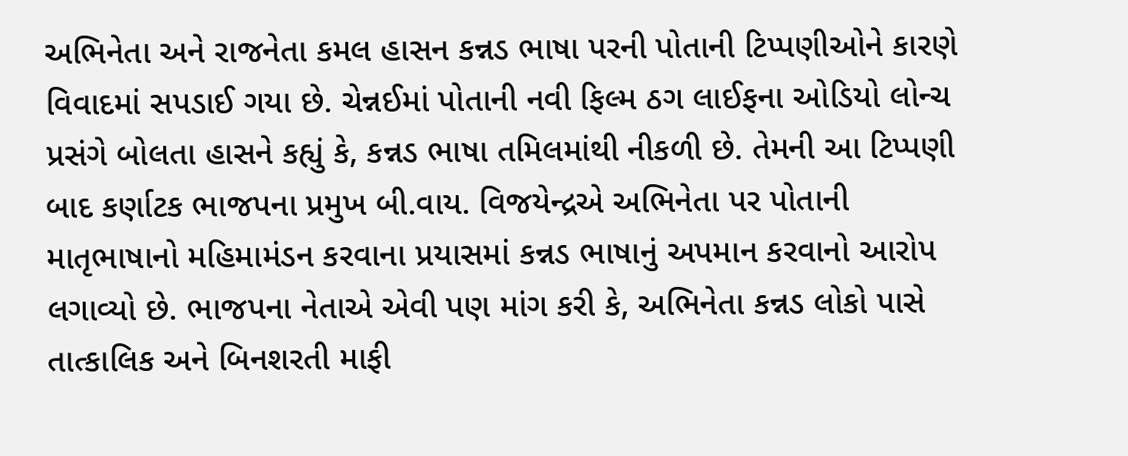અભિનેતા અને રાજનેતા કમલ હાસન કન્નડ ભાષા પરની પોતાની ટિપ્પણીઓને કારણે વિવાદમાં સપડાઈ ગયા છે. ચેન્નઈમાં પોતાની નવી ફિલ્મ ઠગ લાઈફના ઓડિયો લોન્ચ પ્રસંગે બોલતા હાસને કહ્યું કે, કન્નડ ભાષા તમિલમાંથી નીકળી છે. તેમની આ ટિપ્પણી બાદ કર્ણાટક ભાજપના પ્રમુખ બી.વાય. વિજયેન્દ્રએ અભિનેતા પર પોતાની માતૃભાષાનો મહિમામંડન કરવાના પ્રયાસમાં કન્નડ ભાષાનું અપમાન કરવાનો આરોપ લગાવ્યો છે. ભાજપના નેતાએ એવી પણ માંગ કરી કે, અભિનેતા કન્નડ લોકો પાસે તાત્કાલિક અને બિનશરતી માફી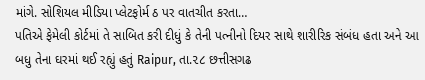માંગે. સોશિયલ મીડિયા પ્લેટફોર્મ ઠ પર વાતચીત કરતા…
પતિએ ફેમેલી કોર્ટમાં તે સાબિત કરી દીધું કે તેની પત્નીનો દિયર સાથે શારીરિક સંબંધ હતા અને આ બધુ તેના ઘરમાં થઈ રહ્યું હતું Raipur, તા.૨૮ છત્તીસગઢ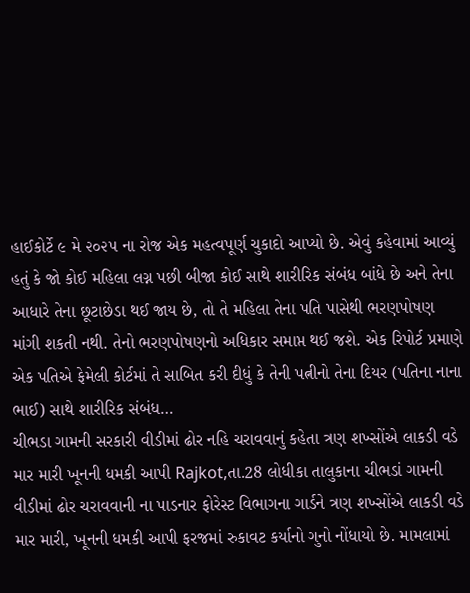હાઈકોર્ટે ૯ મે ૨૦૨૫ ના રોજ એક મહત્વપૂર્ણ ચુકાદો આપ્યો છે. એવું કહેવામાં આવ્યું હતું કે જો કોઈ મહિલા લગ્ન પછી બીજા કોઈ સાથે શારીરિક સંબંધ બાંધે છે અને તેના આધારે તેના છૂટાછેડા થઈ જાય છે, તો તે મહિલા તેના પતિ પાસેથી ભરણપોષણ માંગી શકતી નથી. તેનો ભરણપોષણનો અધિકાર સમાપ્ત થઈ જશે. એક રિપોર્ટ પ્રમાણે એક પતિએ ફેમેલી કોર્ટમાં તે સાબિત કરી દીધું કે તેની પત્નીનો તેના દિયર (પતિના નાના ભાઈ) સાથે શારીરિક સંબંધ…
ચીભડા ગામની સરકારી વીડીમાં ઢોર નહિ ચરાવવાનું કહેતા ત્રણ શખ્સોંએ લાકડી વડે માર મારી ખૂનની ધમકી આપી Rajkot,તા.28 લોધીકા તાલુકાના ચીભડાં ગામની વીડીમાં ઢોર ચરાવવાની ના પાડનાર ફોરેસ્ટ વિભાગના ગાર્ડને ત્રણ શખ્સોંએ લાકડી વડે માર મારી, ખૂનની ધમકી આપી ફરજમાં રુકાવટ કર્યાનો ગુનો નોંધાયો છે. મામલામાં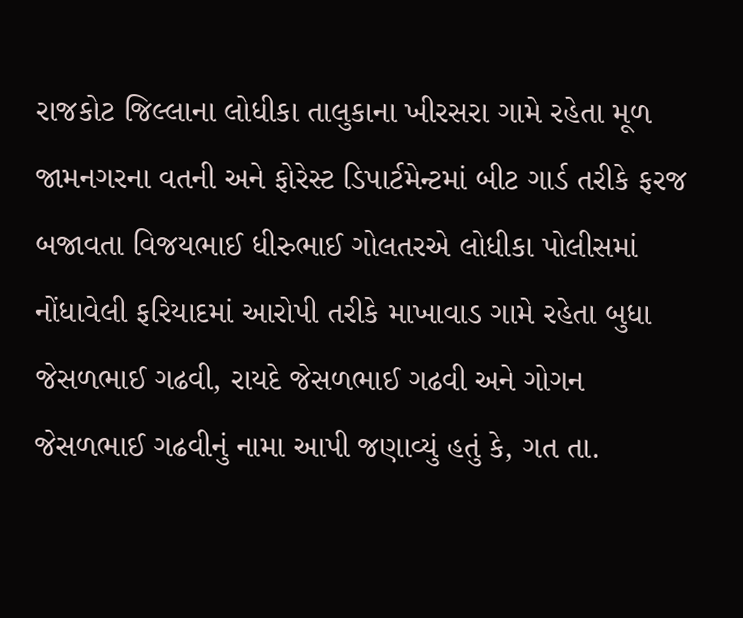રાજકોટ જિલ્લાના લોધીકા તાલુકાના ખીરસરા ગામે રહેતા મૂળ જામનગરના વતની અને ફોરેસ્ટ ડિપાર્ટમેન્ટમાં બીટ ગાર્ડ તરીકે ફરજ બજાવતા વિજયભાઈ ધીરુભાઈ ગોલતરએ લોધીકા પોલીસમાં નોંધાવેલી ફરિયાદમાં આરોપી તરીકે માખાવાડ ગામે રહેતા બુધા જેસળભાઈ ગઢવી, રાયદે જેસળભાઈ ગઢવી અને ગોગન જેસળભાઈ ગઢવીનું નામા આપી જણાવ્યું હતું કે, ગત તા.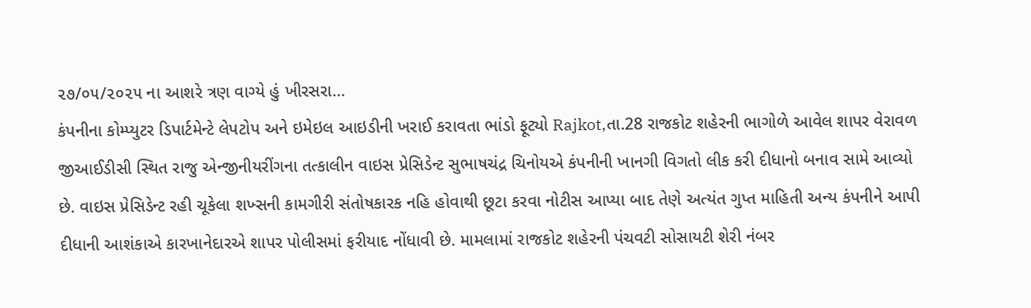૨૭/૦૫/૨૦૨૫ ના આશરે ત્રણ વાગ્યે હું ખીરસરા…
કંપનીના કોમ્પ્યુટર ડિપાર્ટમેન્ટે લેપટોપ અને ઇમેઇલ આઇડીની ખરાઈ કરાવતા ભાંડો ફૂટ્યો Rajkot,તા.28 રાજકોટ શહેરની ભાગોળે આવેલ શાપર વેરાવળ જીઆઈડીસી સ્થિત રાજુ એન્જીનીયરીંગના તત્કાલીન વાઇસ પ્રેસિડેન્ટ સુભાષચંદ્ર ચિનોયએ કંપનીની ખાનગી વિગતો લીક કરી દીધાનો બનાવ સામે આવ્યો છે. વાઇસ પ્રેસિડેન્ટ રહી ચૂકેલા શખ્સની કામગીરી સંતોષકારક નહિ હોવાથી છૂટા કરવા નોટીસ આપ્યા બાદ તેણે અત્યંત ગુપ્ત માહિતી અન્ય કંપનીને આપી દીધાની આશંકાએ કારખાનેદારએ શાપર પોલીસમાં ફરીયાદ નોંધાવી છે. મામલામાં રાજકોટ શહેરની પંચવટી સોસાયટી શેરી નંબર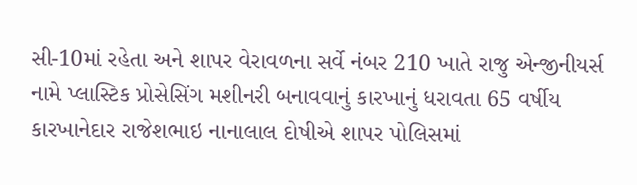સી-10માં રહેતા અને શાપર વેરાવળના સર્વે નંબર 210 ખાતે રાજુ એન્જીનીયર્સ નામે પ્લાસ્ટિક પ્રોસેસિંગ મશીનરી બનાવવાનું કારખાનું ધરાવતા 65 વર્ષીય કારખાનેદાર રાજેશભાઇ નાનાલાલ દોષીએ શાપર પોલિસમાં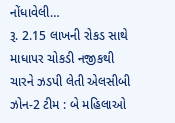નોંધાવેલી…
રૂ. 2.15 લાખની રોકડ સાથે માધાપર ચોકડી નજીકથી ચારને ઝડપી લેતી એલસીબી ઝોન-2 ટીમ : બે મહિલાઓ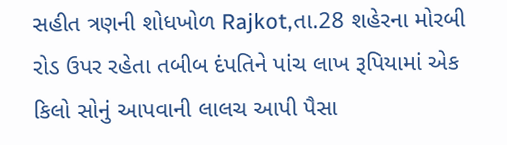સહીત ત્રણની શોધખોળ Rajkot,તા.28 શહેરના મોરબી રોડ ઉપર રહેતા તબીબ દંપતિને પાંચ લાખ રૂપિયામાં એક કિલો સોનું આપવાની લાલચ આપી પૈસા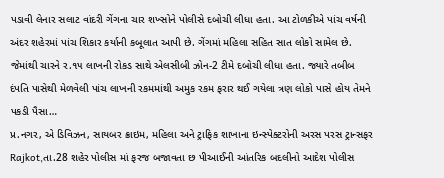પડાવી લેનાર સલાટ વાંદરી ગેંગના ચાર શખ્સોને પોલીસે દબોચી લીધા હતા. આ ટોળકીએ પાંચ વર્ષની અંદર શહેરમાં પાંચ શિકાર કર્યાની કબૂલાત આપી છે. ગેંગમાં મહિલા સહિત સાત લોકો સામેલ છે. જેમાંથી ચારને ર.૧૫ લાખની રોકડ સાથે એલસીબી ઝોન-2 ટીમે દબોચી લીધા હતા. જ્યારે તબીબ દંપતિ પાસેથી મેળવેલી પાંચ લાખની રકમમાંથી અમુક રકમ ફરાર થઈ ગયેલા ત્રણ લોકો પાસે હોય તેમને પકડી પૈસા…
પ્ર.નગર, એ ડિવિઝન, સાયબર ક્રાઇમ, મહિલા અને ટ્રાફિક શાખાના ઇન્સ્પેક્ટરોની અરસ પરસ ટ્રાન્સફર Rajkot,તા.28 શહેર પોલીસ માં ફરજ બજાવતા છ પીઆઈની આંતરિક બદલીનો આદેશ પોલીસ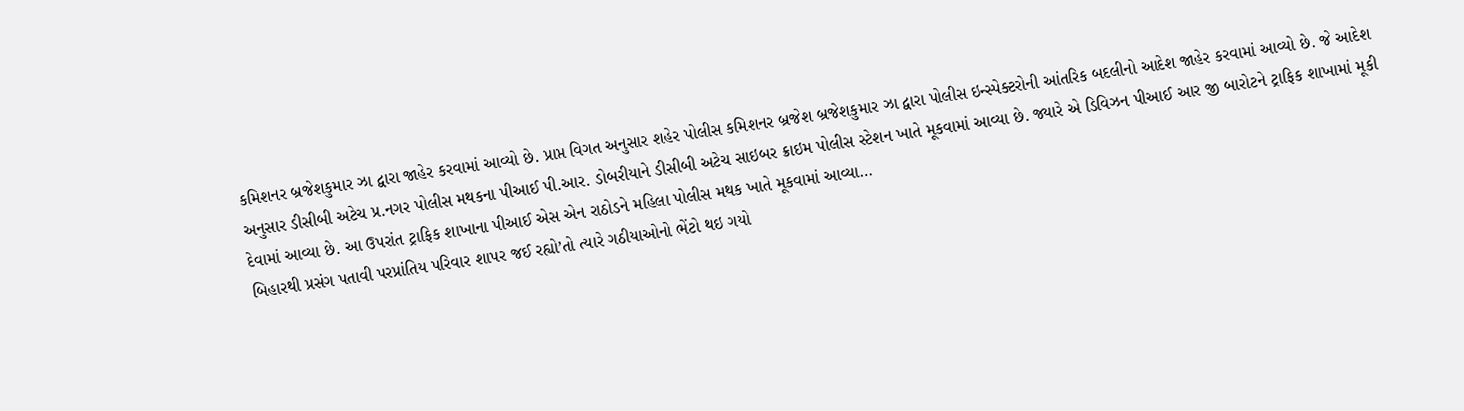કમિશનર બ્રજેશકુમાર ઝા દ્વારા જાહેર કરવામાં આવ્યો છે. પ્રાપ્ત વિગત અનુસાર શહેર પોલીસ કમિશનર બ્રજેશ બ્રજેશકુમાર ઝા દ્વારા પોલીસ ઇન્સ્પેક્ટરોની આંતરિક બદલીનો આદેશ જાહેર કરવામાં આવ્યો છે. જે આદેશ અનુસાર ડીસીબી અટેચ પ્ર.નગર પોલીસ મથકના પીઆઈ પી.આર. ડોબરીયાને ડીસીબી અટેચ સાઇબર ક્રાઇમ પોલીસ સ્ટેશન ખાતે મૂકવામાં આવ્યા છે. જ્યારે એ ડિવિઝન પીઆઈ આર જી બારોટને ટ્રાફિક શાખામાં મૂકી દેવામાં આવ્યા છે. આ ઉપરાંત ટ્રાફિક શાખાના પીઆઈ એસ એન રાઠોડને મહિલા પોલીસ મથક ખાતે મૂકવામાં આવ્યા…
બિહારથી પ્રસંગ પતાવી પરપ્રાંતિય પરિવાર શાપર જઈ રહ્યો’તો ત્યારે ગઠીયાઓનો ભેંટો થઇ ગયો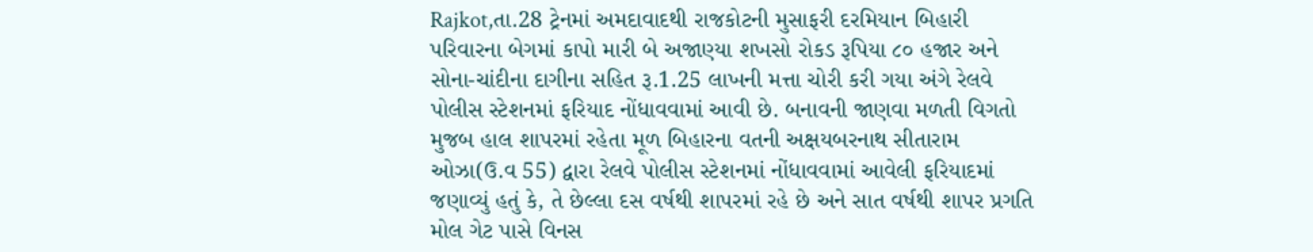Rajkot,તા.28 ટ્રેનમાં અમદાવાદથી રાજકોટની મુસાફરી દરમિયાન બિહારી પરિવારના બેગમાં કાપો મારી બે અજાણ્યા શખસો રોકડ રૂપિયા ૮૦ હજાર અને સોના-ચાંદીના દાગીના સહિત રૂ.1.25 લાખની મત્તા ચોરી કરી ગયા અંગે રેલવે પોલીસ સ્ટેશનમાં ફરિયાદ નોંધાવવામાં આવી છે. બનાવની જાણવા મળતી વિગતો મુજબ હાલ શાપરમાં રહેતા મૂળ બિહારના વતની અક્ષયબરનાથ સીતારામ ઓઝા(ઉ.વ 55) દ્વારા રેલવે પોલીસ સ્ટેશનમાં નોંધાવવામાં આવેલી ફરિયાદમાં જણાવ્યું હતું કે, તે છેલ્લા દસ વર્ષથી શાપરમાં રહે છે અને સાત વર્ષથી શાપર પ્રગતિ મોલ ગેટ પાસે વિનસ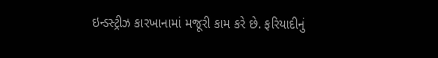ઇન્ડસ્ટ્રીઝ કારખાનામાં મજૂરી કામ કરે છે. ફરિયાદીનું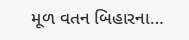મૂળ વતન બિહારના…